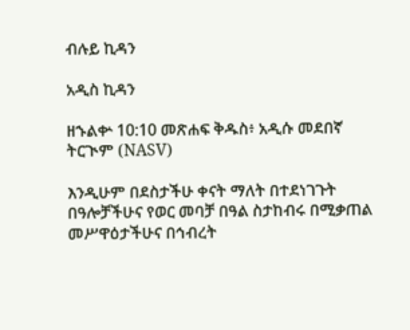ብሉይ ኪዳን

አዲስ ኪዳን

ዘኁልቍ 10:10 መጽሐፍ ቅዱስ፥ አዲሱ መደበኛ ትርጒም (NASV)

እንዲሁም በደስታችሁ ቀናት ማለት በተደነገጉት በዓሎቻችሁና የወር መባቻ በዓል ስታከብሩ በሚቃጠል መሥዋዕታችሁና በኅብረት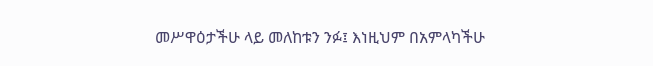መሥዋዕታችሁ ላይ መለከቱን ንፉ፤ እነዚህም በአምላካችሁ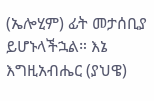(ኤሎሂም) ፊት መታሰቢያ ይሆኑላችኋል። እኔ እግዚአብሔር (ያህዌ)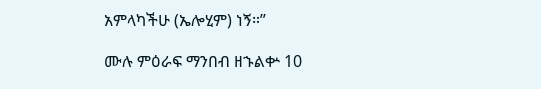አምላካችሁ (ኤሎሂም) ነኝ።”

ሙሉ ምዕራፍ ማንበብ ዘኁልቍ 10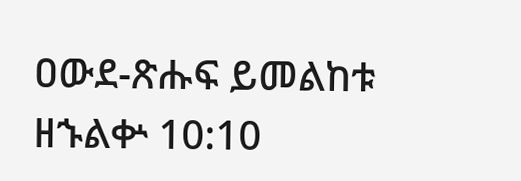ዐውደ-ጽሑፍ ይመልከቱ ዘኁልቍ 10:10